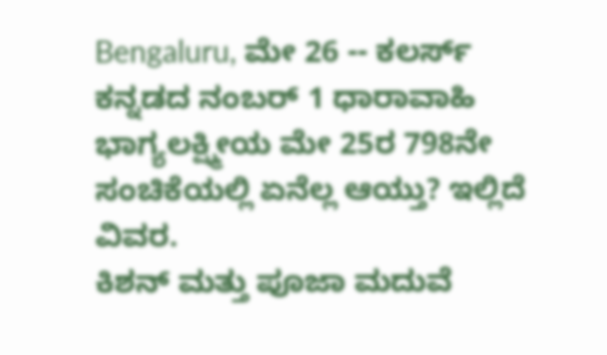Bengaluru, ಮೇ 26 -- ಕಲರ್ಸ್ ಕನ್ನಡದ ನಂಬರ್ 1 ಧಾರಾವಾಹಿ ಭಾಗ್ಯಲಕ್ಷ್ಮೀಯ ಮೇ 25ರ 798ನೇ ಸಂಚಿಕೆಯಲ್ಲಿ ಏನೆಲ್ಲ ಆಯ್ತು? ಇಲ್ಲಿದೆ ವಿವರ.
ಕಿಶನ್ ಮತ್ತು ಪೂಜಾ ಮದುವೆ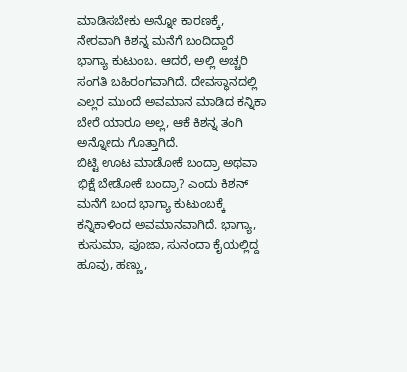ಮಾಡಿಸಬೇಕು ಅನ್ನೋ ಕಾರಣಕ್ಕೆ, ನೇರವಾಗಿ ಕಿಶನ್ನ ಮನೆಗೆ ಬಂದಿದ್ದಾರೆ ಭಾಗ್ಯಾ ಕುಟುಂಬ. ಆದರೆ, ಅಲ್ಲಿ ಅಚ್ಚರಿ ಸಂಗತಿ ಬಹಿರಂಗವಾಗಿದೆ. ದೇವಸ್ಥಾನದಲ್ಲಿ ಎಲ್ಲರ ಮುಂದೆ ಅವಮಾನ ಮಾಡಿದ ಕನ್ನಿಕಾ ಬೇರೆ ಯಾರೂ ಅಲ್ಲ, ಆಕೆ ಕಿಶನ್ನ ತಂಗಿ ಅನ್ನೋದು ಗೊತ್ತಾಗಿದೆ.
ಬಿಟ್ಟಿ ಊಟ ಮಾಡೋಕೆ ಬಂದ್ರಾ ಅಥವಾ ಭಿಕ್ಷೆ ಬೇಡೋಕೆ ಬಂದ್ರಾ? ಎಂದು ಕಿಶನ್ ಮನೆಗೆ ಬಂದ ಭಾಗ್ಯಾ ಕುಟುಂಬಕ್ಕೆ ಕನ್ನಿಕಾಳಿಂದ ಅವಮಾನವಾಗಿದೆ. ಭಾಗ್ಯಾ, ಕುಸುಮಾ, ಪೂಜಾ, ಸುನಂದಾ ಕೈಯಲ್ಲಿದ್ದ ಹೂವು, ಹಣ್ಣು,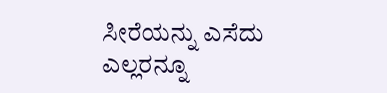ಸೀರೆಯನ್ನು ಎಸೆದು ಎಲ್ಲರನ್ನೂ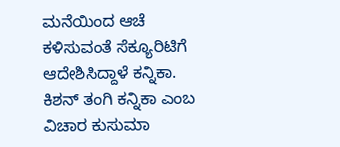ಮನೆಯಿಂದ ಆಚೆ ಕಳಿಸುವಂತೆ ಸೆಕ್ಯೂರಿಟಿಗೆ ಆದೇಶಿಸಿದ್ದಾಳೆ ಕನ್ನಿಕಾ.
ಕಿಶನ್ ತಂಗಿ ಕನ್ನಿಕಾ ಎಂಬ ವಿಚಾರ ಕುಸುಮಾ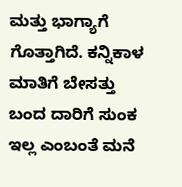ಮತ್ತು ಭಾಗ್ಯಾಗೆ ಗೊತ್ತಾಗಿದೆ. ಕನ್ನಿಕಾಳ ಮಾತಿಗೆ ಬೇಸತ್ತು ಬಂದ ದಾರಿಗೆ ಸುಂಕ ಇಲ್ಲ ಎಂಬಂತೆ ಮನೆ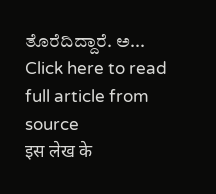ತೊರೆದಿದ್ದಾರೆ. ಅ...
Click here to read full article from source
इस लेख के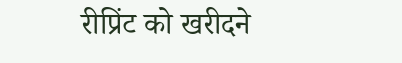रीप्रिंट को खरीदने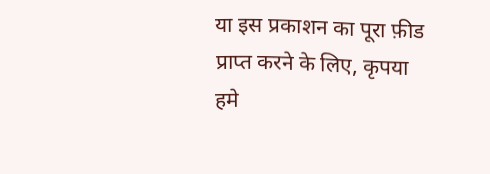या इस प्रकाशन का पूरा फ़ीड प्राप्त करने के लिए, कृपया
हमे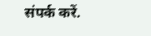संपर्क करें.